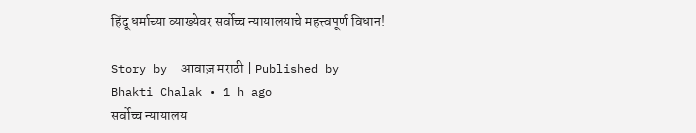हिंदू धर्माच्या व्याख्येवर सर्वोच्च न्यायालयाचे महत्त्वपूर्ण विधान!

Story by  आवाज़ मराठी | Published by  Bhakti Chalak • 1 h ago
सर्वोच्च न्यायालय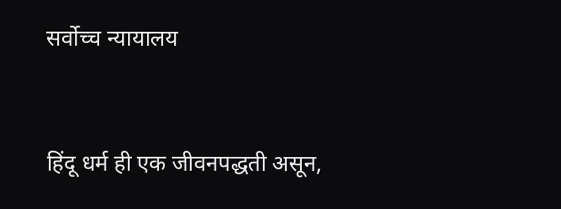सर्वोच्च न्यायालय



हिंदू धर्म ही एक जीवनपद्धती असून,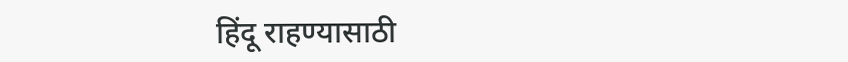हिंदू राहण्यासाठी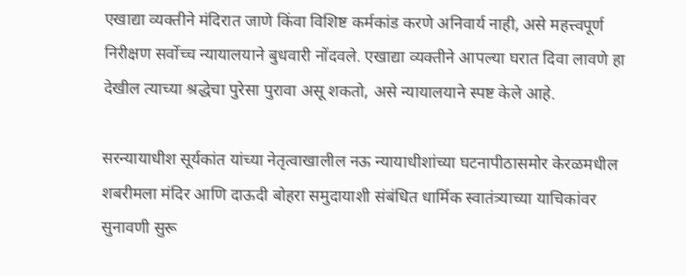एखाद्या व्यक्तीने मंदिरात जाणे किंवा विशिष्ट कर्मकांड करणे अनिवार्य नाही, असे महत्त्वपूर्ण निरीक्षण सर्वोच्च न्यायालयाने बुधवारी नोंदवले. एखाद्या व्यक्तीने आपल्या घरात दिवा लावणे हा देखील त्याच्या श्रद्धेचा पुरेसा पुरावा असू शकतो, असे न्यायालयाने स्पष्ट केले आहे.

सरन्यायाधीश सूर्यकांत यांच्या नेतृत्वाखालील नऊ न्यायाधीशांच्या घटनापीठासमोर केरळमधील शबरीमला मंदिर आणि दाऊदी बोहरा समुदायाशी संबंधित धार्मिक स्वातंत्र्याच्या याचिकांवर सुनावणी सुरू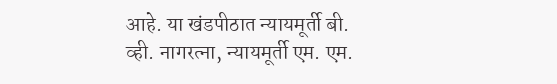आहे. या खंडपीठात न्यायमूर्ती बी. व्ही. नागरत्ना, न्यायमूर्ती एम. एम.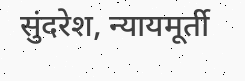सुंदरेश, न्यायमूर्ती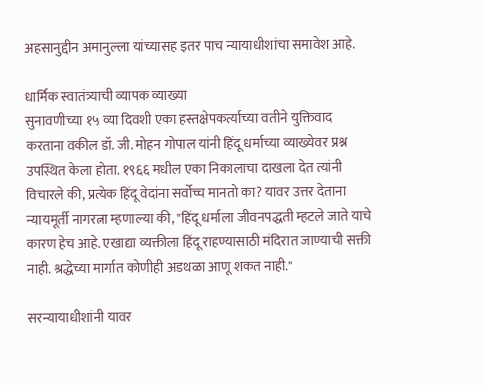अहसानुद्दीन अमानुल्ला यांच्यासह इतर पाच न्यायाधीशांचा समावेश आहे.

धार्मिक स्वातंत्र्याची व्यापक व्याख्या
सुनावणीच्या १५ व्या दिवशी एका हस्तक्षेपकर्त्याच्या वतीने युक्तिवाद करताना वकील डॉ. जी. मोहन गोपाल यांनी हिंदू धर्माच्या व्याख्येवर प्रश्न उपस्थित केला होता. १९६६ मधील एका निकालाचा दाखला देत त्यांनी विचारले की, प्रत्येक हिंदू वेदांना सर्वोच्च मानतो का? यावर उत्तर देताना न्यायमूर्ती नागरत्ना म्हणाल्या की, "हिंदू धर्माला जीवनपद्धती म्हटले जाते याचे कारण हेच आहे. एखाद्या व्यक्तीला हिंदू राहण्यासाठी मंदिरात जाण्याची सक्ती नाही. श्रद्धेच्या मार्गात कोणीही अडथळा आणू शकत नाही."

सरन्यायाधीशांनी यावर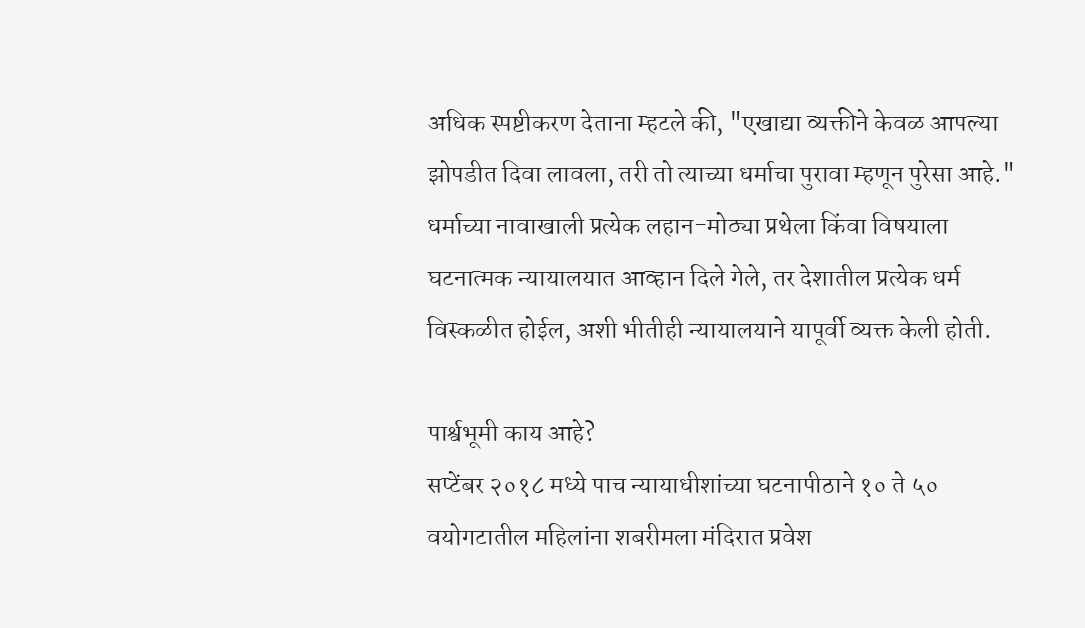अधिक स्पष्टीकरण देताना म्हटले की, "एखाद्या व्यक्तीने केवळ आपल्या झोपडीत दिवा लावला, तरी तो त्याच्या धर्माचा पुरावा म्हणून पुरेसा आहे." धर्माच्या नावाखाली प्रत्येक लहान-मोठ्या प्रथेला किंवा विषयाला घटनात्मक न्यायालयात आव्हान दिले गेले, तर देशातील प्रत्येक धर्म विस्कळीत होईल, अशी भीतीही न्यायालयाने यापूर्वी व्यक्त केली होती.

पार्श्वभूमी काय आहे?
सप्टेंबर २०१८ मध्ये पाच न्यायाधीशांच्या घटनापीठाने १० ते ५० वयोगटातील महिलांना शबरीमला मंदिरात प्रवेश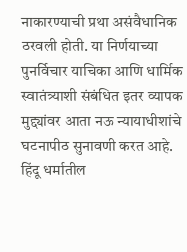नाकारण्याची प्रथा असंवैधानिक ठरवली होती. या निर्णयाच्या पुनर्विचार याचिका आणि धार्मिक स्वातंत्र्याशी संबंधित इतर व्यापक मुद्द्यांवर आता नऊ न्यायाधीशांचे घटनापीठ सुनावणी करत आहे. हिंदू धर्मातील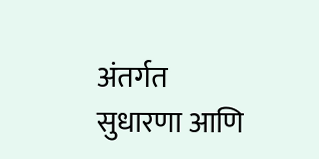अंतर्गत सुधारणा आणि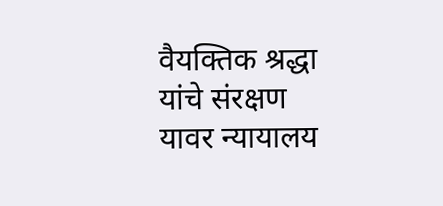वैयक्तिक श्रद्धा यांचे संरक्षण यावर न्यायालय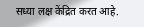सध्या लक्ष केंद्रित करत आहे.